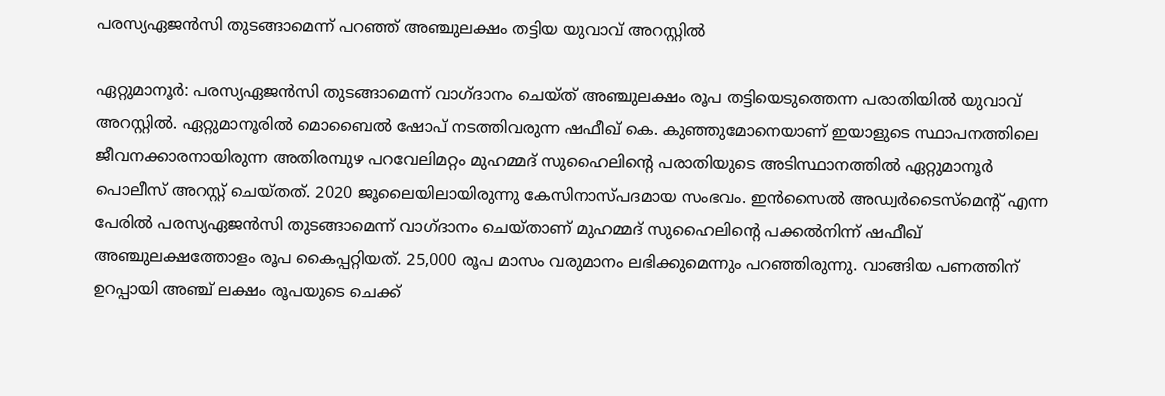പരസ്യഏജന്‍സി തുടങ്ങാമെന്ന് പറഞ്ഞ് അഞ്ചുലക്ഷം തട്ടിയ യുവാവ് അറസ്റ്റില്‍

ഏറ്റുമാനൂര്‍: പരസ്യഏജന്‍സി തുടങ്ങാമെന്ന് വാഗ്ദാനം ചെയ്ത് അഞ്ചുലക്ഷം രൂപ തട്ടിയെടുത്തെന്ന പരാതിയിൽ യുവാവ് അറസ്റ്റില്‍. ഏറ്റുമാനൂരില്‍ മൊബൈൽ ഷോപ് നടത്തിവരുന്ന ഷഫീഖ് കെ. കുഞ്ഞുമോനെയാണ് ഇയാളുടെ സ്ഥാപനത്തിലെ ജീവനക്കാരനായിരുന്ന അതിരമ്പുഴ പറവേലിമറ്റം മുഹമ്മദ് സുഹൈലിന്‍റെ പരാതിയുടെ അടിസ്ഥാനത്തില്‍ ഏറ്റുമാനൂർ പൊലീസ് അറസ്റ്റ് ചെയ്തത്. 2020 ജൂലൈയിലായിരുന്നു കേസിനാസ്പദമായ സംഭവം. ഇൻസൈൽ അഡ്വർടൈസ്‌മെന്‍റ് എന്ന പേരിൽ പരസ്യഏജന്‍സി തുടങ്ങാമെന്ന് വാഗ്ദാനം ചെയ്താണ് മുഹമ്മദ് സുഹൈലിന്‍റെ പക്കല്‍നിന്ന് ഷഫീഖ് അഞ്ചുലക്ഷത്തോളം രൂപ കൈപ്പറ്റിയത്. 25,000 രൂപ മാസം വരുമാനം ലഭിക്കുമെന്നും പറഞ്ഞിരുന്നു. വാങ്ങിയ പണത്തിന് ഉറപ്പായി അഞ്ച് ലക്ഷം രൂപയുടെ ചെക്ക്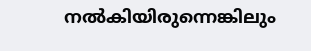നല്‍കിയിരുന്നെങ്കിലും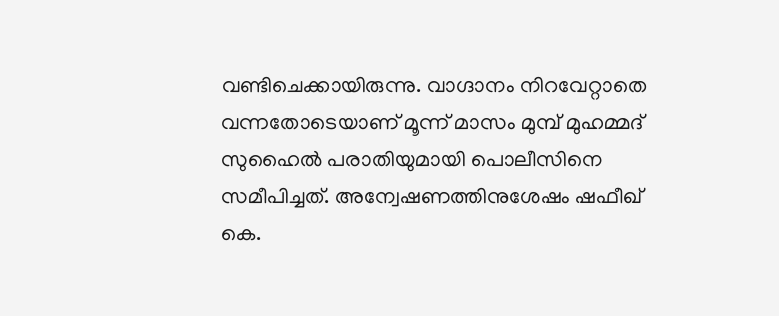വണ്ടിചെക്കായിരുന്നു. വാഗ്ദാനം നിറവേറ്റാതെ വന്നതോടെയാണ് മൂന്ന് മാസം മുമ്പ് മുഹമ്മദ് സുഹൈല്‍ പരാതിയുമായി പൊലീസിനെ സമീപിച്ചത്. അന്വേഷണത്തിനുശേഷം ഷഫീഖ് കെ.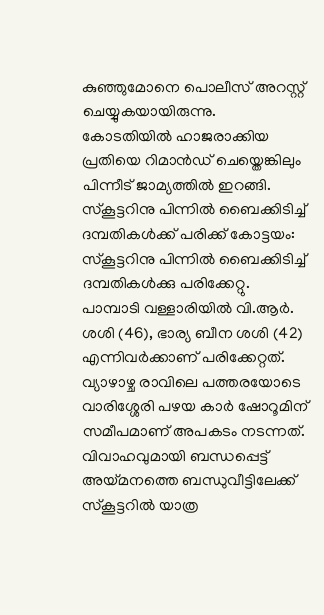കുഞ്ഞുമോനെ പൊലീസ് അറസ്റ്റ് ചെയ്യുകയായിരുന്നു. കോടതിയിൽ ഹാജരാക്കിയ പ്രതിയെ റിമാൻഡ് ചെയ്തെങ്കിലും പിന്നീട് ജാമ്യത്തിൽ ഇറങ്ങി. സ്കൂട്ടറിനു പിന്നിൽ ബൈക്കിടിച്ച് ദമ്പതികൾക്ക് പരിക്ക് കോട്ടയം: സ്കൂട്ടറിനു പിന്നിൽ ബൈക്കിടിച്ച് ദമ്പതികൾക്കു പരിക്കേറ്റു. പാമ്പാടി വള്ളാരിയിൽ വി.ആർ. ശശി (46), ഭാര്യ ബീന ശശി (42) എന്നിവർക്കാണ് പരിക്കേറ്റത്. വ്യാഴാഴ്ച രാവിലെ പത്തരയോടെ വാരിശ്ശേരി പഴയ കാർ ഷോറൂമിന് സമീപമാണ് അപകടം നടന്നത്. വിവാഹവുമായി ബന്ധപ്പെട്ട് അയ്മനത്തെ ബന്ധുവീട്ടിലേക്ക് സ്കൂട്ടറിൽ യാത്ര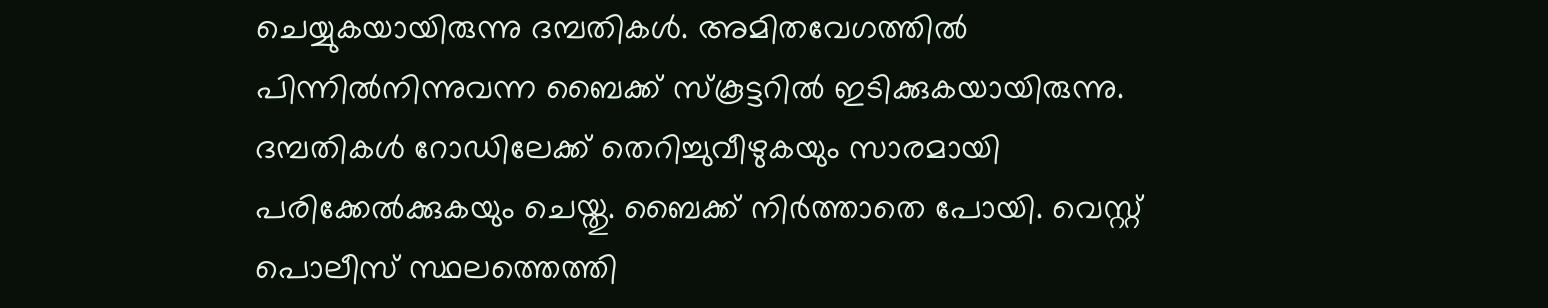ചെയ്യുകയായിരുന്നു ദമ്പതികൾ. അമിതവേഗത്തിൽ പിന്നിൽനിന്നുവന്ന ബൈക്ക് സ്കൂട്ടറിൽ ഇടിക്കുകയായിരുന്നു. ദമ്പതികൾ റോഡിലേക്ക് തെറിച്ചുവീഴുകയും സാരമായി പരിക്കേൽക്കുകയും ചെയ്തു. ബൈക്ക് നിർത്താതെ പോയി. വെസ്റ്റ് പൊലീസ് സ്ഥലത്തെത്തി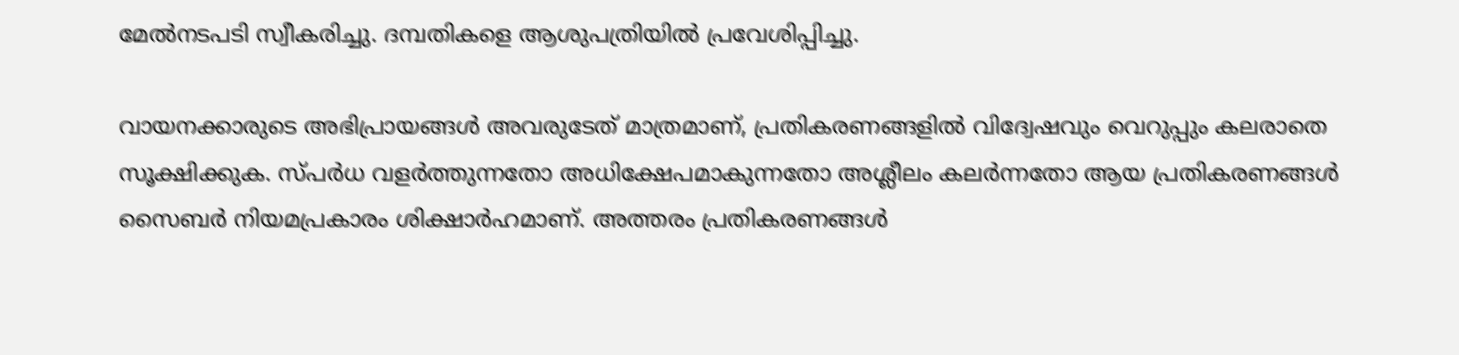മേൽനടപടി സ്വീകരിച്ചു. ദമ്പതികളെ ആശുപത്രിയിൽ പ്രവേശിപ്പിച്ചു.

വായനക്കാരുടെ അഭിപ്രായങ്ങള്‍ അവരുടേത് മാത്രമാണ്, പ്രതികരണങ്ങളിൽ വിദ്വേഷവും വെറുപ്പും കലരാതെ സൂക്ഷിക്കുക. സ്പർധ വളർത്തുന്നതോ അധിക്ഷേപമാകുന്നതോ അശ്ലീലം കലർന്നതോ ആയ പ്രതികരണങ്ങൾ സൈബർ നിയമപ്രകാരം ശിക്ഷാർഹമാണ്. അത്തരം പ്രതികരണങ്ങൾ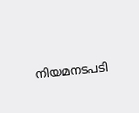നിയമനടപടി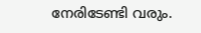നേരിടേണ്ടി വരും.